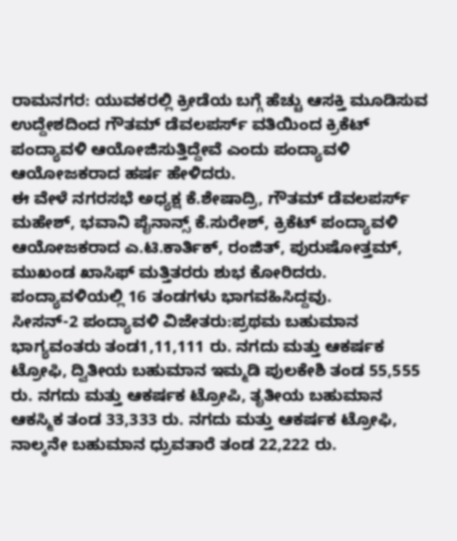ರಾಮನಗರ: ಯುವಕರಲ್ಲಿ ಕ್ರೀಡೆಯ ಬಗ್ಗೆ ಹೆಚ್ಚು ಆಸಕ್ತಿ ಮೂಡಿಸುವ ಉದ್ದೇಶದಿಂದ ಗೌತಮ್ ಡೆವಲಪರ್ಸ್ ವತಿಯಿಂದ ಕ್ರಿಕೆಟ್ ಪಂದ್ಯಾವಳಿ ಆಯೋಜಿಸುತ್ತಿದ್ದೇವೆ ಎಂದು ಪಂದ್ಯಾವಳಿ ಆಯೋಜಕರಾದ ಹರ್ಷ ಹೇಳಿದರು.
ಈ ವೇಳೆ ನಗರಸಭೆ ಅಧ್ಯಕ್ಷ ಕೆ.ಶೇಷಾದ್ರಿ, ಗೌತಮ್ ಡೆವಲಪರ್ಸ್ ಮಹೇಶ್, ಭವಾನಿ ಪೈನಾನ್ಸ್ ಕೆ.ಸುರೇಶ್, ಕ್ರಿಕೆಟ್ ಪಂದ್ಯಾವಳಿ ಆಯೋಜಕರಾದ ಎ.ಟಿ.ಕಾರ್ತಿಕ್, ರಂಜಿತ್, ಪುರುಷೋತ್ತಮ್, ಮುಖಂಡ ಖಾಸಿಫ್ ಮತ್ತಿತರರು ಶುಭ ಕೋರಿದರು. ಪಂದ್ಯಾವಳಿಯಲ್ಲಿ 16 ತಂಡಗಳು ಭಾಗವಹಿಸಿದ್ದವು.
ಸೀಸನ್-2 ಪಂದ್ಯಾವಳಿ ವಿಜೇತರು:ಪ್ರಥಮ ಬಹುಮಾನ ಭಾಗ್ಯವಂತರು ತಂಡ1,11,111 ರು. ನಗದು ಮತ್ತು ಆಕರ್ಷಕ ಟ್ರೋಫಿ, ದ್ವಿತೀಯ ಬಹುಮಾನ ಇಮ್ಮಡಿ ಪುಲಕೇಶಿ ತಂಡ 55,555 ರು. ನಗದು ಮತ್ತು ಆಕರ್ಷಕ ಟ್ರೋಪಿ, ತೃತೀಯ ಬಹುಮಾನ ಆಕಸ್ಮಿಕ ತಂಡ 33,333 ರು. ನಗದು ಮತ್ತು ಆಕರ್ಷಕ ಟ್ರೋಫಿ, ನಾಲ್ಕನೇ ಬಹುಮಾನ ಧ್ರುವತಾರೆ ತಂಡ 22,222 ರು.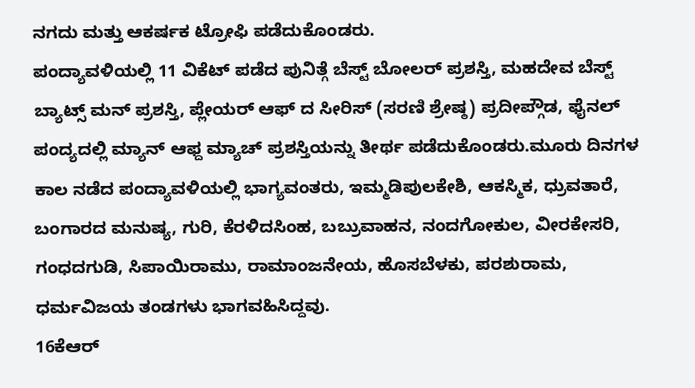ನಗದು ಮತ್ತು ಆಕರ್ಷಕ ಟ್ರೋಫಿ ಪಡೆದುಕೊಂಡರು.
ಪಂದ್ಯಾವಳಿಯಲ್ಲಿ 11 ವಿಕೆಟ್ ಪಡೆದ ಪುನಿತ್ಗೆ ಬೆಸ್ಟ್ ಬೋಲರ್ ಪ್ರಶಸ್ತಿ, ಮಹದೇವ ಬೆಸ್ಟ್ ಬ್ಯಾಟ್ಸ್ ಮನ್ ಪ್ರಶಸ್ತಿ, ಪ್ಲೇಯರ್ ಆಫ್ ದ ಸೀರಿಸ್ (ಸರಣಿ ಶ್ರೇಷ್ಠ) ಪ್ರದೀಪ್ಗೌಡ, ಫೈನಲ್ ಪಂದ್ಯದಲ್ಲಿ ಮ್ಯಾನ್ ಆಫ್ದ ಮ್ಯಾಚ್ ಪ್ರಶಸ್ತಿಯನ್ನು ತೀರ್ಥ ಪಡೆದುಕೊಂಡರು.ಮೂರು ದಿನಗಳ ಕಾಲ ನಡೆದ ಪಂದ್ಯಾವಳಿಯಲ್ಲಿ ಭಾಗ್ಯವಂತರು, ಇಮ್ಮಡಿಪುಲಕೇಶಿ, ಆಕಸ್ಮಿಕ, ಧ್ರುವತಾರೆ, ಬಂಗಾರದ ಮನುಷ್ಯ, ಗುರಿ, ಕೆರಳಿದಸಿಂಹ, ಬಬ್ರುವಾಹನ, ನಂದಗೋಕುಲ, ವೀರಕೇಸರಿ, ಗಂಧದಗುಡಿ, ಸಿಪಾಯಿರಾಮು, ರಾಮಾಂಜನೇಯ, ಹೊಸಬೆಳಕು, ಪರಶುರಾಮ, ಧರ್ಮವಿಜಯ ತಂಡಗಳು ಭಾಗವಹಿಸಿದ್ದವು.
16ಕೆಆರ್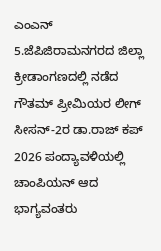ಎಂಎನ್ 5.ಜೆಪಿಜಿರಾಮನಗರದ ಜಿಲ್ಲಾ ಕ್ರೀಡಾಂಗಣದಲ್ಲಿ ನಡೆದ ಗೌತಮ್ ಪ್ರೀಮಿಯರ ಲೀಗ್ ಸೀಸನ್-2ರ ಡಾ.ರಾಜ್ ಕಪ್ 2026 ಪಂದ್ಯಾವಳಿಯಲ್ಲಿ ಚಾಂಪಿಯನ್ ಆದ ಭಾಗ್ಯವಂತರು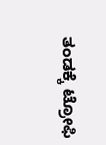ತಂಡಕ್ಕೆ ಟ್ರೋಫಿ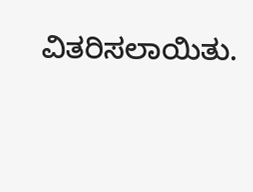ವಿತರಿಸಲಾಯಿತು.